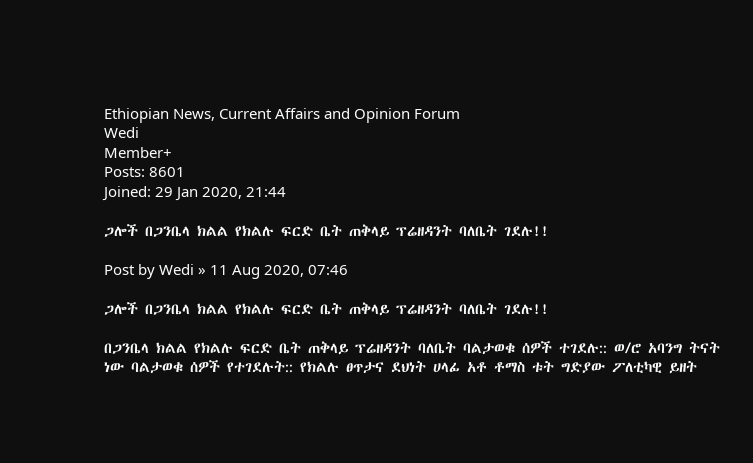Ethiopian News, Current Affairs and Opinion Forum
Wedi
Member+
Posts: 8601
Joined: 29 Jan 2020, 21:44

ጋሎች በጋንቤላ ክልል የክልሉ ፍርድ ቤት ጠቅላይ ፕሬዘዳንት ባለቤት ገደሉ!!

Post by Wedi » 11 Aug 2020, 07:46

ጋሎች በጋንቤላ ክልል የክልሉ ፍርድ ቤት ጠቅላይ ፕሬዘዳንት ባለቤት ገደሉ!!

በጋንቤላ ክልል የክልሉ ፍርድ ቤት ጠቅላይ ፕሬዘዳንት ባለቤት ባልታወቁ ሰዎች ተገደሉ:: ወ/ሮ አባንግ ትናት ነው ባልታወቁ ሰዎች የተገደሉት:: የክልሉ ፀጥታና ደህነት ሀላፊ አቶ ቶማስ ቱት ግድያው ፖለቲካዊ ይዘት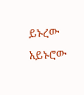ይኑረው አይኑሮው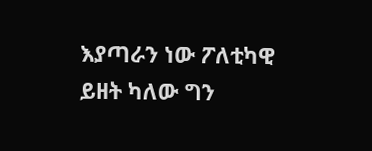እያጣራን ነው ፖለቲካዊ ይዘት ካለው ግን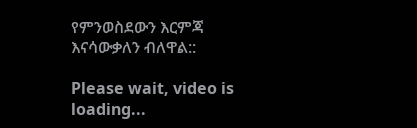የምንወስደውን እርምጃ እናሳውቃለን ብለዋል::

Please wait, video is loading...